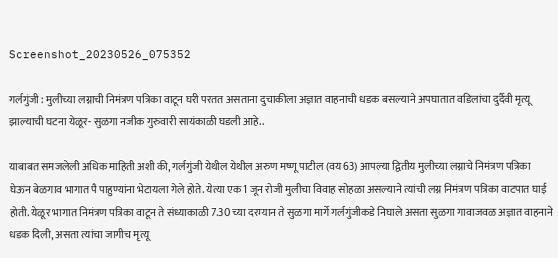Screenshot_20230526_075352

गर्लगुंजी : मुलीच्या लग्नाची निमंत्रण पत्रिका वाटून घरी परतत असताना दुचाकीला अज्ञात वाहनाची धडक बसल्याने अपघातात वडिलांचा दुर्दैवी मृत्यू झाल्याची घटना येळूर- सुळगा नजीक गुरुवारी सायंकाळी घडली आहे..

याबाबत समजलेली अधिक माहिती अशी की, गर्लगुंजी येथील येथील अरुण मष्णू पाटील (वय 63) आपल्या द्वितीय मुलीच्या लग्नाचे निमंत्रण पत्रिका घेऊन बेळगाव भागात पै पाहुण्यांना भेटायला गेले होते. येत्या एक 1 जून रोजी मुलीचा विवाह सोहळा असल्याने त्यांची लग्न निमंत्रण पत्रिका वाटपात घाई होती. येळूर भागात निमंत्रण पत्रिका वाटून ते संध्याकाळी 7.30 च्या दरम्यान ते सुळगा मार्गे गर्लगुंजीकडे निघाले असता सुळगा गावाजवळ अज्ञात वाहनाने धडक दिली, असता त्यांचा जागीच मृत्यू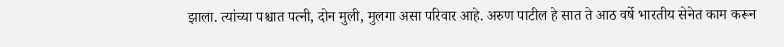झाला. त्यांच्या पश्चात पत्नी, दोन मुली, मुलगा असा परिवार आहे. अरुण पाटील हे सात ते आठ वर्षे भारतीय सेनेत काम करून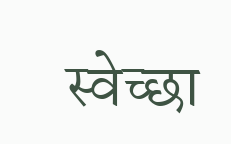स्वेच्छा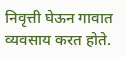निवृत्ती घेऊन गावात व्यवसाय करत होते.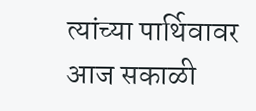त्यांच्या पार्थिवावर आज सकाळी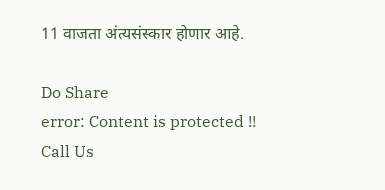11 वाजता अंत्यसंस्कार होणार आहे.

Do Share
error: Content is protected !!
Call Us